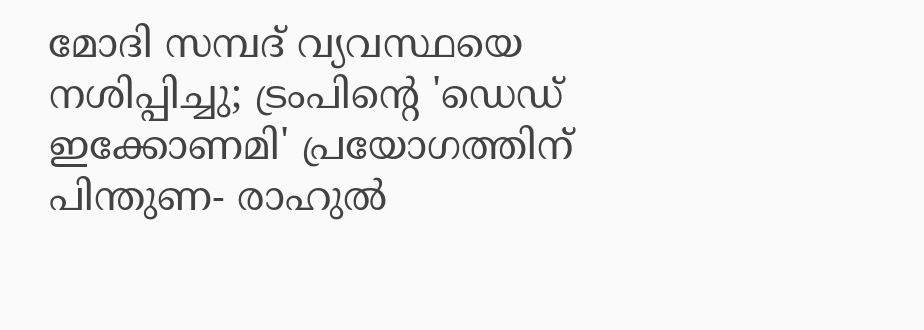മോദി സമ്പദ്‌ വ്യവസ്ഥയെ നശിപ്പിച്ചു; ട്രംപിന്റെ 'ഡെഡ് ഇക്കോണമി' പ്രയോഗത്തിന് പിന്തുണ- രാഹുല്‍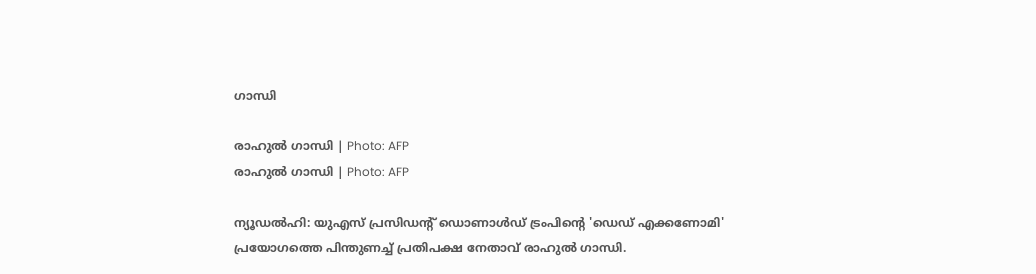ഗാന്ധി

രാഹുല്‍ ഗാന്ധി | Photo: AFP
രാഹുല്‍ ഗാന്ധി | Photo: AFP

ന്യൂഡല്‍ഹി: യുഎസ് പ്രസിഡന്റ് ഡൊണാൾഡ്‌ ട്രംപിന്റെ 'ഡെഡ് എക്കണോമി' പ്രയോഗത്തെ പിന്തുണച്ച് പ്രതിപക്ഷ നേതാവ് രാഹുല്‍ ഗാന്ധി.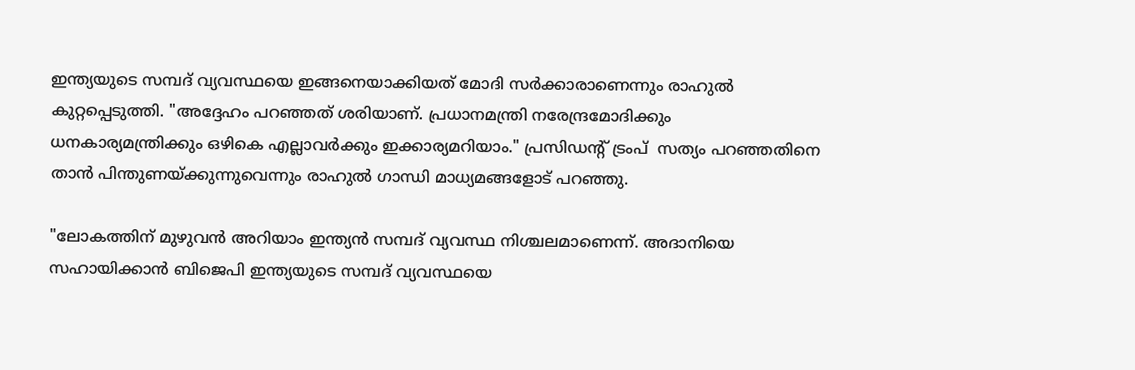ഇന്ത്യയുടെ സമ്പദ്‌ വ്യവസ്ഥയെ ഇങ്ങനെയാക്കിയത് മോദി സര്‍ക്കാരാണെന്നും രാഹുല്‍ കുറ്റപ്പെടുത്തി. "അദ്ദേഹം പറഞ്ഞത് ശരിയാണ്. പ്രധാനമന്ത്രി നരേന്ദ്രമോദിക്കും ധനകാര്യമന്ത്രിക്കും ഒഴികെ എല്ലാവര്‍ക്കും ഇക്കാര്യമറിയാം." പ്രസിഡന്റ് ട്രംപ്  സത്യം പറഞ്ഞതിനെ താൻ പിന്തുണയ്ക്കുന്നുവെന്നും രാഹുല്‍ ഗാന്ധി മാധ്യമങ്ങളോട് പറഞ്ഞു.

"ലോകത്തിന് മുഴുവന്‍ അറിയാം ഇന്ത്യന്‍ സമ്പദ്‌ വ്യവസ്ഥ നിശ്ചലമാണെന്ന്. അദാനിയെ സഹായിക്കാന്‍ ബിജെപി ഇന്ത്യയുടെ സമ്പദ്‌ വ്യവസ്ഥയെ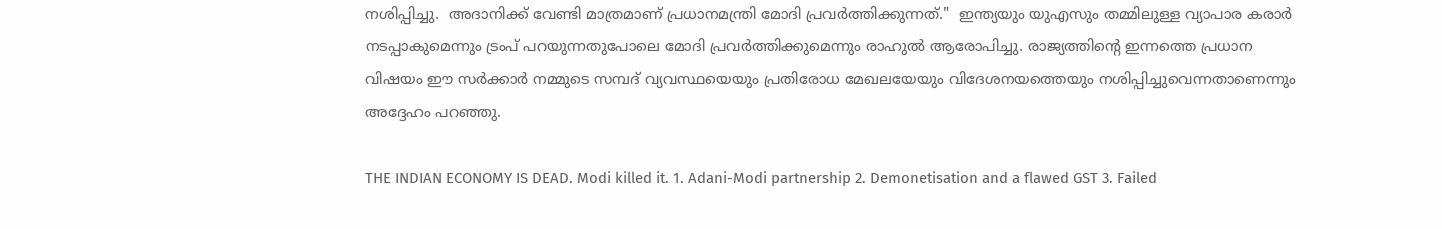നശിപ്പിച്ചു.  അദാനിക്ക് വേണ്ടി മാത്രമാണ് പ്രധാനമന്ത്രി മോദി പ്രവര്‍ത്തിക്കുന്നത്."  ഇന്ത്യയും യുഎസും തമ്മിലുള്ള വ്യാപാര കരാര്‍ നടപ്പാകുമെന്നും ട്രംപ് പറയുന്നതുപോലെ മോദി പ്രവര്‍ത്തിക്കുമെന്നും രാഹുല്‍ ആരോപിച്ചു. രാജ്യത്തിന്റെ ഇന്നത്തെ പ്രധാന വിഷയം ഈ സര്‍ക്കാര്‍ നമ്മുടെ സമ്പദ്‌ വ്യവസ്ഥയെയും പ്രതിരോധ മേഖലയേയും വിദേശനയത്തെയും നശിപ്പിച്ചുവെന്നതാണെന്നും അദ്ദേഹം പറഞ്ഞു.

THE INDIAN ECONOMY IS DEAD. Modi killed it. 1. Adani-Modi partnership 2. Demonetisation and a flawed GST 3. Failed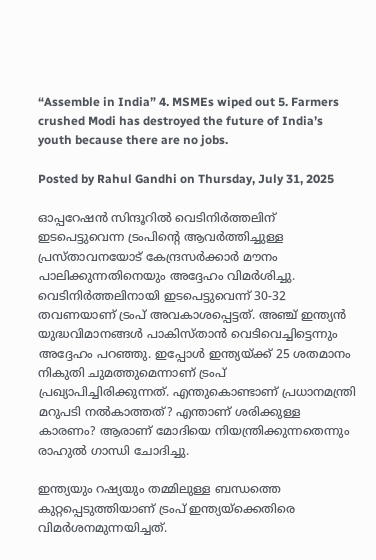“Assemble in India” 4. MSMEs wiped out 5. Farmers crushed Modi has destroyed the future of India’s youth because there are no jobs.

Posted by Rahul Gandhi on Thursday, July 31, 2025

ഓപ്പറേഷന്‍ സിന്ദൂറില്‍ വെടിനിര്‍ത്തലിന് ഇടപെട്ടുവെന്ന ട്രംപിന്റെ ആവര്‍ത്തിച്ചുള്ള പ്രസ്താവനയോട് കേന്ദ്രസര്‍ക്കാര്‍ മൗനം പാലിക്കുന്നതിനെയും അദ്ദേഹം വിമര്‍ശിച്ചു. വെടിനിര്‍ത്തലിനായി ഇടപെട്ടുവെന്ന് 30-32 തവണയാണ് ട്രംപ് അവകാശപ്പെട്ടത്. അഞ്ച് ഇന്ത്യന്‍ യുദ്ധവിമാനങ്ങള്‍ പാകിസ്താന്‍ വെടിവെച്ചിട്ടെന്നും അദ്ദേഹം പറഞ്ഞു. ഇപ്പോള്‍ ഇന്ത്യയ്ക്ക് 25 ശതമാനം നികുതി ചുമത്തുമെന്നാണ് ട്രംപ് പ്രഖ്യാപിച്ചിരിക്കുന്നത്. എന്തുകൊണ്ടാണ് പ്രധാനമന്ത്രി മറുപടി നല്‍കാത്തത്? എന്താണ് ശരിക്കുള്ള കാരണം? ആരാണ് മോദിയെ നിയന്ത്രിക്കുന്നതെന്നും രാഹുല്‍ ഗാന്ധി ചോദിച്ചു.

ഇന്ത്യയും റഷ്യയും തമ്മിലുള്ള ബന്ധത്തെ കുറ്റപ്പെടുത്തിയാണ് ട്രംപ് ഇന്ത്യയ്‌ക്കെതിരെ വിമര്‍ശനമുന്നയിച്ചത്.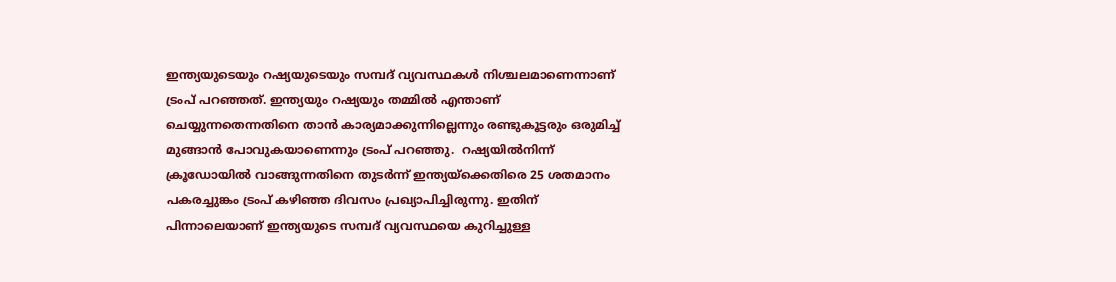ഇന്ത്യയുടെയും റഷ്യയുടെയും സമ്പദ് വ്യവസ്ഥകള്‍ നിശ്ചലമാണെന്നാണ് ട്രംപ് പറഞ്ഞത്. ഇന്ത്യയും റഷ്യയും തമ്മില്‍ എന്താണ് ചെയ്യുന്നതെന്നതിനെ താന്‍ കാര്യമാക്കുന്നില്ലെന്നും രണ്ടുകൂട്ടരും ഒരുമിച്ച് മുങ്ങാന്‍ പോവുകയാണെന്നും ട്രംപ് പറഞ്ഞു.  റഷ്യയില്‍നിന്ന് ക്രൂഡോയില്‍ വാങ്ങുന്നതിനെ തുടര്‍ന്ന് ഇന്ത്യയ്‌ക്കെതിരെ 25 ശതമാനം പകരച്ചുങ്കം ട്രംപ് കഴിഞ്ഞ ദിവസം പ്രഖ്യാപിച്ചിരുന്നു. ഇതിന് പിന്നാലെയാണ് ഇന്ത്യയുടെ സമ്പദ്‌ വ്യവസ്ഥയെ കുറിച്ചുള്ള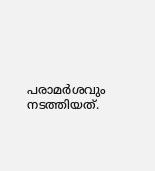പരാമര്‍ശവും നടത്തിയത്.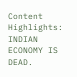Content Highlights: INDIAN ECONOMY IS DEAD.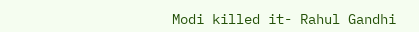Modi killed it- Rahul Gandhi